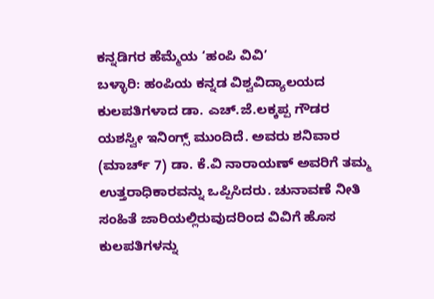ಕನ್ನಡಿಗರ ಹೆಮ್ಮೆಯ ‘ಹಂಪಿ ವಿವಿ’
ಬಳ್ಳಾರಿ: ಹಂಪಿಯ ಕನ್ನಡ ವಿಶ್ವವಿದ್ಯಾಲಯದ ಕುಲಪತಿಗಳಾದ ಡಾ. ಎಚ್.ಜೆ.ಲಕ್ಕಪ್ಪ ಗೌಡರ ಯಶಸ್ವೀ ಇನಿಂಗ್ಸ್ ಮುಂದಿದೆ. ಅವರು ಶನಿವಾರ (ಮಾರ್ಚ್ 7) ಡಾ. ಕೆ.ವಿ ನಾರಾಯಣ್ ಅವರಿಗೆ ತಮ್ಮ ಉತ್ತರಾಧಿಕಾರವನ್ನು ಒಪ್ಪಿಸಿದರು. ಚುನಾವಣೆ ನೀತಿ ಸಂಹಿತೆ ಜಾರಿಯಲ್ಲಿರುವುದರಿಂದ ವಿವಿಗೆ ಹೊಸ ಕುಲಪತಿಗಳನ್ನು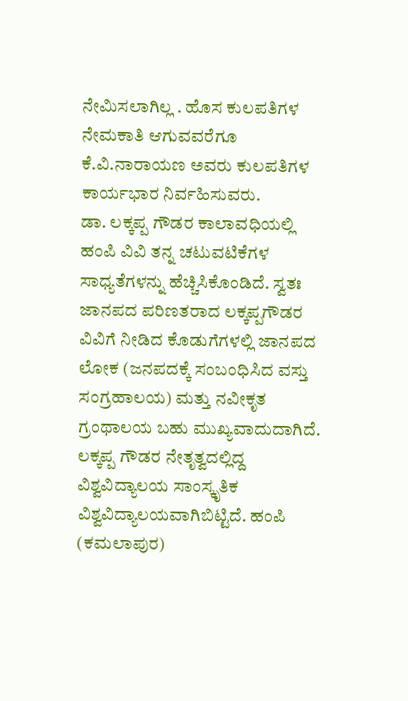ನೇಮಿಸಲಾಗಿಲ್ಲ . ಹೊಸ ಕುಲಪತಿಗಳ ನೇಮಕಾತಿ ಆಗುವವರೆಗೂ ಕೆ.ವಿ.ನಾರಾಯಣ ಅವರು ಕುಲಪತಿಗಳ ಕಾರ್ಯಭಾರ ನಿರ್ವಹಿಸುವರು.
ಡಾ. ಲಕ್ಕಪ್ಪ ಗೌಡರ ಕಾಲಾವಧಿಯಲ್ಲಿ ಹಂಪಿ ವಿವಿ ತನ್ನ ಚಟುವಟಿಕೆಗಳ ಸಾಧ್ಯತೆಗಳನ್ನು ಹೆಚ್ಚಿಸಿಕೊಂಡಿದೆ. ಸ್ವತಃ ಜಾನಪದ ಪರಿಣತರಾದ ಲಕ್ಕಪ್ಪಗೌಡರ ವಿವಿಗೆ ನೀಡಿದ ಕೊಡುಗೆಗಳಲ್ಲಿ ಜಾನಪದ ಲೋಕ (ಜನಪದಕ್ಕೆ ಸಂಬಂಧಿಸಿದ ವಸ್ತು ಸಂಗ್ರಹಾಲಯ) ಮತ್ತು ನವೀಕೃತ ಗ್ರಂಥಾಲಯ ಬಹು ಮುಖ್ಯವಾದುದಾಗಿದೆ.
ಲಕ್ಕಪ್ಪ ಗೌಡರ ನೇತೃತ್ವದಲ್ಲಿದ್ದ ವಿಶ್ವವಿದ್ಯಾಲಯ ಸಾಂಸ್ಕೃತಿಕ ವಿಶ್ವವಿದ್ಯಾಲಯವಾಗಿಬಿಟ್ಟಿದೆ. ಹಂಪಿ (ಕಮಲಾಪುರ)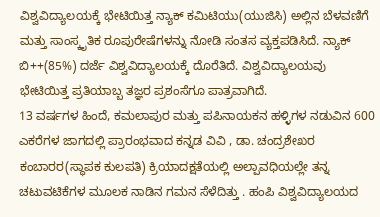ವಿಶ್ವವಿದ್ಯಾಲಯಕ್ಕೆ ಭೇಟಿಯಿತ್ತ ನ್ಯಾಕ್ ಕಮಿಟಿಯು(ಯುಜಿಸಿ) ಅಲ್ಲಿನ ಬೆಳವಣಿಗೆ ಮತ್ತು ಸಾಂಸ್ಕೃತಿಕ ರೂಪುರೇಷೆಗಳನ್ನು ನೋಡಿ ಸಂತಸ ವ್ಯಕ್ತಪಡಿಸಿದೆ. ನ್ಯಾಕ್ ಬಿ++(85%) ದರ್ಜೆ ವಿಶ್ವವಿದ್ಯಾಲಯಕ್ಕೆ ದೊರೆತಿದೆ. ವಿಶ್ವವಿದ್ಯಾಲಯವು ಭೇಟಿಯಿತ್ತ ಪ್ರತಿಯಾಬ್ಬ ತಜ್ಞರ ಪ್ರಶಂಸೆಗೂ ಪಾತ್ರವಾಗಿದೆ.
13 ವರ್ಷಗಳ ಹಿಂದೆ, ಕಮಲಾಪುರ ಮತ್ತು ಪಪಿನಾಯಕನ ಹಳ್ಳಿಗಳ ನಡುವಿನ 600 ಎಕರೆಗಳ ಜಾಗದಲ್ಲಿ ಪ್ರಾರಂಭವಾದ ಕನ್ನಡ ವಿವಿ , ಡಾ. ಚಂದ್ರಶೇಖರ ಕಂಬಾರರ(ಸ್ಥಾಪಕ ಕುಲಪತಿ) ಕ್ರಿಯಾದಕ್ಷತೆಯಲ್ಲಿ ಅಲ್ಪಾವಧಿಯಲ್ಲೇ ತನ್ನ ಚಟುವಟಿಕೆಗಳ ಮೂಲಕ ನಾಡಿನ ಗಮನ ಸೆಳೆದಿತ್ತು . ಹಂಪಿ ವಿಶ್ವವಿದ್ಯಾಲಯದ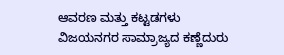ಆವರಣ ಮತ್ತು ಕಟ್ಟಡಗಳು ವಿಜಯನಗರ ಸಾಮ್ರಾಜ್ಯದ ಕಣ್ಣೆದುರು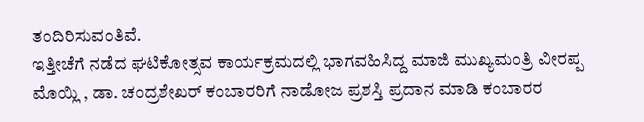ತಂದಿರಿಸುವಂತಿವೆ.
ಇತ್ತೀಚೆಗೆ ನಡೆದ ಘಟಿಕೋತ್ಸವ ಕಾರ್ಯಕ್ರಮದಲ್ಲಿ ಭಾಗವಹಿಸಿದ್ದ ಮಾಜಿ ಮುಖ್ಯಮಂತ್ರಿ ವೀರಪ್ಪ ಮೊಯ್ಲಿ , ಡಾ. ಚಂದ್ರಶೇಖರ್ ಕಂಬಾರರಿಗೆ ನಾಡೋಜ ಪ್ರಶಸ್ತಿ ಪ್ರದಾನ ಮಾಡಿ ಕಂಬಾರರ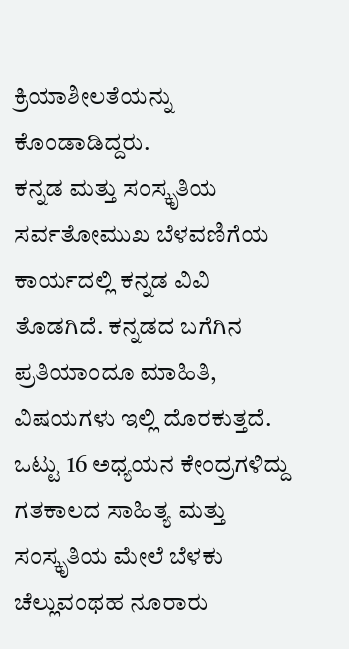ಕ್ರಿಯಾಶೀಲತೆಯನ್ನು ಕೊಂಡಾಡಿದ್ದರು.
ಕನ್ನಡ ಮತ್ತು ಸಂಸ್ಕೃತಿಯ ಸರ್ವತೋಮುಖ ಬೆಳವಣಿಗೆಯ ಕಾರ್ಯದಲ್ಲಿ ಕನ್ನಡ ವಿವಿ ತೊಡಗಿದೆ. ಕನ್ನಡದ ಬಗೆಗಿನ ಪ್ರತಿಯಾಂದೂ ಮಾಹಿತಿ, ವಿಷಯಗಳು ಇಲ್ಲಿ ದೊರಕುತ್ತದೆ. ಒಟ್ಟು 16 ಅಧ್ಯಯನ ಕೇಂದ್ರಗಳಿದ್ದು ಗತಕಾಲದ ಸಾಹಿತ್ಯ ಮತ್ತು ಸಂಸ್ಕೃತಿಯ ಮೇಲೆ ಬೆಳಕು ಚೆಲ್ಲುವಂಥಹ ನೂರಾರು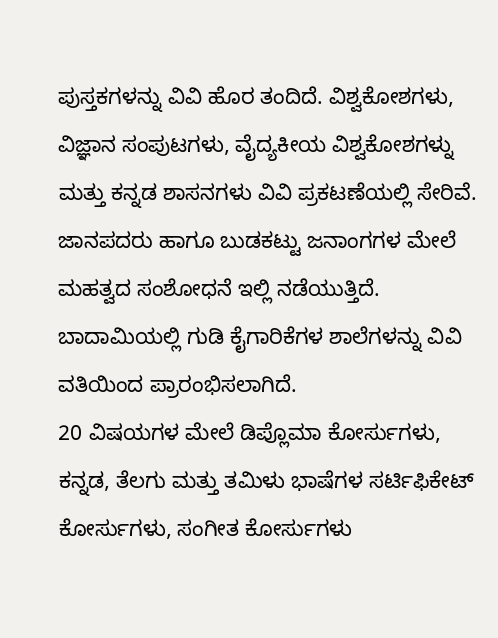ಪುಸ್ತಕಗಳನ್ನು ವಿವಿ ಹೊರ ತಂದಿದೆ. ವಿಶ್ವಕೋಶಗಳು, ವಿಜ್ಞಾನ ಸಂಪುಟಗಳು, ವೈದ್ಯಕೀಯ ವಿಶ್ವಕೋಶಗಳ್ನು ಮತ್ತು ಕನ್ನಡ ಶಾಸನಗಳು ವಿವಿ ಪ್ರಕಟಣೆಯಲ್ಲಿ ಸೇರಿವೆ. ಜಾನಪದರು ಹಾಗೂ ಬುಡಕಟ್ಟು ಜನಾಂಗಗಳ ಮೇಲೆ ಮಹತ್ವದ ಸಂಶೋಧನೆ ಇಲ್ಲಿ ನಡೆಯುತ್ತಿದೆ. ಬಾದಾಮಿಯಲ್ಲಿ ಗುಡಿ ಕೈಗಾರಿಕೆಗಳ ಶಾಲೆಗಳನ್ನು ವಿವಿ ವತಿಯಿಂದ ಪ್ರಾರಂಭಿಸಲಾಗಿದೆ.
20 ವಿಷಯಗಳ ಮೇಲೆ ಡಿಪ್ಲೊಮಾ ಕೋರ್ಸುಗಳು, ಕನ್ನಡ, ತೆಲಗು ಮತ್ತು ತಮಿಳು ಭಾಷೆಗಳ ಸರ್ಟಿಫಿಕೇಟ್ ಕೋರ್ಸುಗಳು, ಸಂಗೀತ ಕೋರ್ಸುಗಳು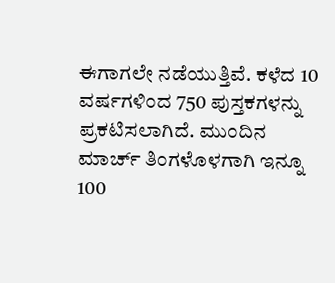ಈಗಾಗಲೇ ನಡೆಯುತ್ತಿವೆ. ಕಳೆದ 10 ವರ್ಷಗಳಿಂದ 750 ಪುಸ್ತಕಗಳನ್ನು ಪ್ರಕಟಿಸಲಾಗಿದೆ. ಮುಂದಿನ ಮಾರ್ಚ್ ತಿಂಗಳೊಳಗಾಗಿ ಇನ್ನೂ 100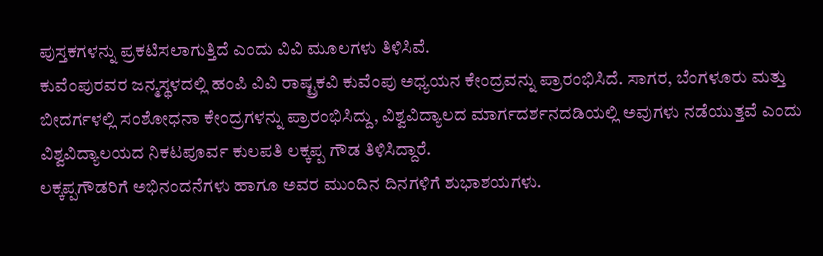ಪುಸ್ತಕಗಳನ್ನು ಪ್ರಕಟಿಸಲಾಗುತ್ತಿದೆ ಎಂದು ವಿವಿ ಮೂಲಗಳು ತಿಳಿಸಿವೆ.
ಕುವೆಂಪುರವರ ಜನ್ಮಸ್ಥಳದಲ್ಲಿ ಹಂಪಿ ವಿವಿ ರಾಷ್ಟ್ರಕವಿ ಕುವೆಂಪು ಅಧ್ಯಯನ ಕೇಂದ್ರವನ್ನು ಪ್ರಾರಂಭಿಸಿದೆ. ಸಾಗರ, ಬೆಂಗಳೂರು ಮತ್ತು ಬೀದರ್ಗಳಲ್ಲಿ ಸಂಶೋಧನಾ ಕೇಂದ್ರಗಳನ್ನು ಪ್ರಾರಂಭಿಸಿದ್ದು, ವಿಶ್ವವಿದ್ಯಾಲದ ಮಾರ್ಗದರ್ಶನದಡಿಯಲ್ಲಿ ಅವುಗಳು ನಡೆಯುತ್ತವೆ ಎಂದು ವಿಶ್ವವಿದ್ಯಾಲಯದ ನಿಕಟಪೂರ್ವ ಕುಲಪತಿ ಲಕ್ಕಪ್ಪ ಗೌಡ ತಿಳಿಸಿದ್ದಾರೆ.
ಲಕ್ಕಪ್ಪಗೌಡರಿಗೆ ಅಭಿನಂದನೆಗಳು ಹಾಗೂ ಅವರ ಮುಂದಿನ ದಿನಗಳಿಗೆ ಶುಭಾಶಯಗಳು.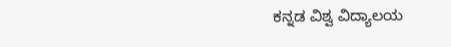ಕನ್ನಡ ವಿಶ್ವ ವಿದ್ಯಾಲಯ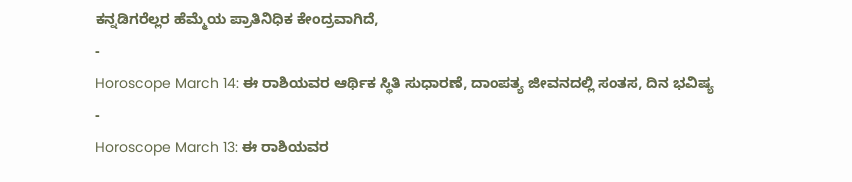ಕನ್ನಡಿಗರೆಲ್ಲರ ಹೆಮ್ಮೆಯ ಪ್ರಾತಿನಿಧಿಕ ಕೇಂದ್ರವಾಗಿದೆ,
-
Horoscope March 14: ಈ ರಾಶಿಯವರ ಆರ್ಥಿಕ ಸ್ಥಿತಿ ಸುಧಾರಣೆ, ದಾಂಪತ್ಯ ಜೀವನದಲ್ಲಿ ಸಂತಸ, ದಿನ ಭವಿಷ್ಯ -
Horoscope March 13: ಈ ರಾಶಿಯವರ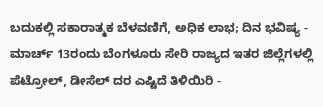ಬದುಕಲ್ಲಿ ಸಕಾರಾತ್ಮಕ ಬೆಳವಣಿಗೆ, ಅಧಿಕ ಲಾಭ; ದಿನ ಭವಿಷ್ಯ -
ಮಾರ್ಚ್ 13ರಂದು ಬೆಂಗಳೂರು ಸೇರಿ ರಾಜ್ಯದ ಇತರ ಜಿಲ್ಲೆಗಳಲ್ಲಿ ಪೆಟ್ರೋಲ್, ಡೀಸೆಲ್ ದರ ಎಷ್ಟಿದೆ ತಿಳಿಯಿರಿ -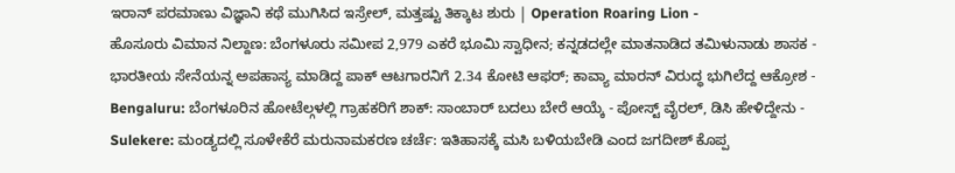ಇರಾನ್ ಪರಮಾಣು ವಿಜ್ಞಾನಿ ಕಥೆ ಮುಗಿಸಿದ ಇಸ್ರೇಲ್, ಮತ್ತಷ್ಟು ತಿಕ್ಕಾಟ ಶುರು | Operation Roaring Lion -
ಹೊಸೂರು ವಿಮಾನ ನಿಲ್ದಾಣ: ಬೆಂಗಳೂರು ಸಮೀಪ 2,979 ಎಕರೆ ಭೂಮಿ ಸ್ವಾಧೀನ; ಕನ್ನಡದಲ್ಲೇ ಮಾತನಾಡಿದ ತಮಿಳುನಾಡು ಶಾಸಕ -
ಭಾರತೀಯ ಸೇನೆಯನ್ನ ಅಪಹಾಸ್ಯ ಮಾಡಿದ್ದ ಪಾಕ್ ಆಟಗಾರನಿಗೆ 2.34 ಕೋಟಿ ಆಫರ್; ಕಾವ್ಯಾ ಮಾರನ್ ವಿರುದ್ಧ ಭುಗಿಲೆದ್ದ ಆಕ್ರೋಶ -
Bengaluru: ಬೆಂಗಳೂರಿನ ಹೋಟೆಲ್ಗಳಲ್ಲಿ ಗ್ರಾಹಕರಿಗೆ ಶಾಕ್: ಸಾಂಬಾರ್ ಬದಲು ಬೇರೆ ಆಯ್ಕೆ - ಪೋಸ್ಟ್ ವೈರಲ್, ಡಿಸಿ ಹೇಳಿದ್ದೇನು -
Sulekere: ಮಂಡ್ಯದಲ್ಲಿ ಸೂಳೇಕೆರೆ ಮರುನಾಮಕರಣ ಚರ್ಚೆ: ಇತಿಹಾಸಕ್ಕೆ ಮಸಿ ಬಳಿಯಬೇಡಿ ಎಂದ ಜಗದೀಶ್ ಕೊಪ್ಪ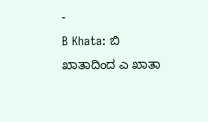-
B Khata: ಬಿ ಖಾತಾದಿಂದ ಎ ಖಾತಾ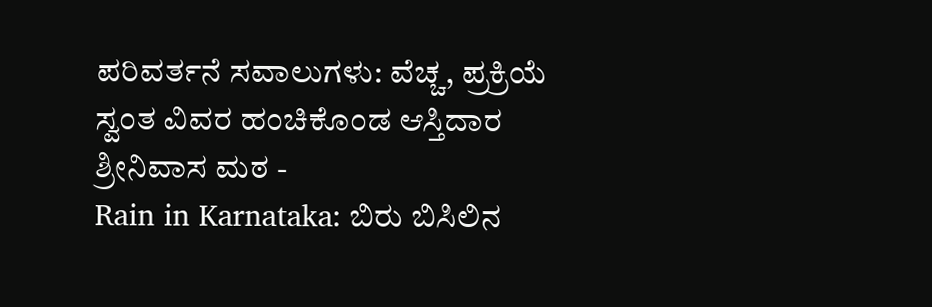ಪರಿವರ್ತನೆ ಸವಾಲುಗಳು: ವೆಚ್ಚ, ಪ್ರಕ್ರಿಯೆ ಸ್ವಂತ ವಿವರ ಹಂಚಿಕೊಂಡ ಆಸ್ತಿದಾರ ಶ್ರೀನಿವಾಸ ಮಠ -
Rain in Karnataka: ಬಿರು ಬಿಸಿಲಿನ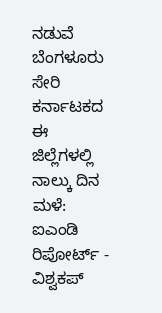ನಡುವೆ ಬೆಂಗಳೂರು ಸೇರಿ ಕರ್ನಾಟಕದ ಈ ಜಿಲ್ಲೆಗಳಲ್ಲಿ ನಾಲ್ಕು ದಿನ ಮಳೆ: ಐಎಂಡಿ ರಿಪೋರ್ಟ್ -
ವಿಶ್ವಕಪ್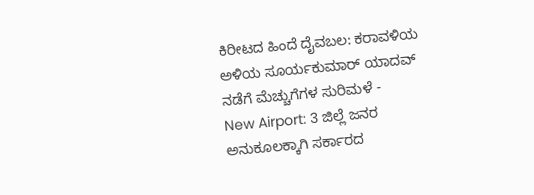ಕಿರೀಟದ ಹಿಂದೆ ದೈವಬಲ: ಕರಾವಳಿಯ ಅಳಿಯ ಸೂರ್ಯಕುಮಾರ್ ಯಾದವ್ ನಡೆಗೆ ಮೆಚ್ಚುಗೆಗಳ ಸುರಿಮಳೆ -
New Airport: 3 ಜಿಲ್ಲೆ ಜನರ ಅನುಕೂಲಕ್ಕಾಗಿ ಸರ್ಕಾರದ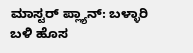ಮಾಸ್ಟರ್ ಪ್ಲ್ಯಾನ್: ಬಳ್ಳಾರಿ ಬಳಿ ಹೊಸ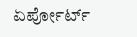ಏರ್ಪೋರ್ಟ್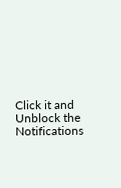Click it and Unblock the Notifications